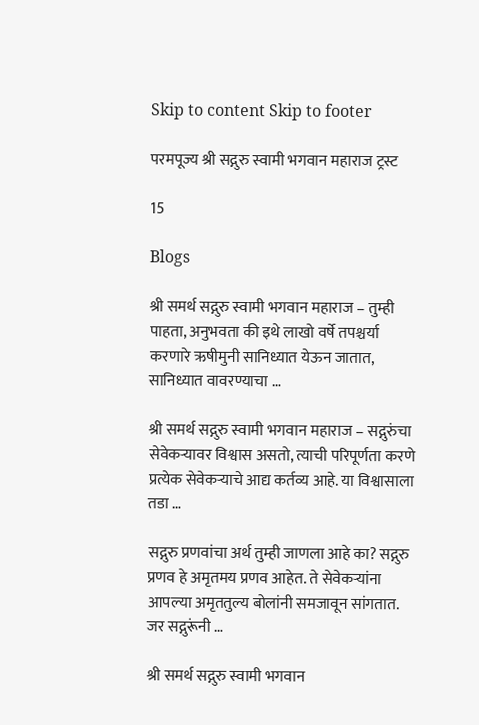Skip to content Skip to footer

परमपूज्य श्री सद्गुरु स्वामी भगवान महाराज ट्रस्ट

15

Blogs

श्री समर्थ सद्गुरु स्वामी भगवान महाराज – तुम्ही पाहता, अनुभवता की इथे लाखो वर्षे तपश्चर्या करणारे ऋषीमुनी सानिध्यात येऊन जातात, सानिध्यात वावरण्याचा …

श्री समर्थ सद्गुरु स्वामी भगवान महाराज – सद्गुरुंचा सेवेकर्‍यावर विश्वास असतो, त्याची परिपूर्णता करणे प्रत्येक सेवेकऱ्याचे आद्य कर्तव्य आहे. या विश्वासाला तडा …

सद्गुरु प्रणवांचा अर्थ तुम्ही जाणला आहे का? सद्गुरु प्रणव हे अमृतमय प्रणव आहेत. ते सेवेकऱ्यांना आपल्या अमृततुल्य बोलांनी समजावून सांगतात. जर सद्गुरूंनी …

श्री समर्थ सद्गुरु स्वामी भगवान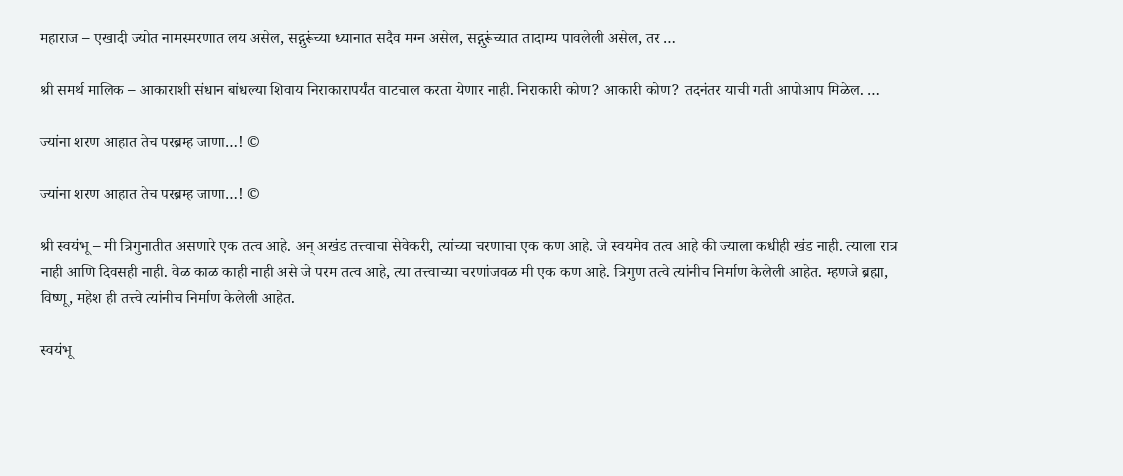महाराज – एखादी ज्योत नामस्मरणात लय असेल, सद्गुरूंच्या ध्यानात सदैव मग्न असेल, सद्गुरूंच्यात तादाम्य पावलेली असेल, तर …

श्री समर्थ मालिक – आकाराशी संधान बांधल्या शिवाय निराकारापर्यंत वाटचाल करता येणार नाही. निराकारी कोण? आकारी कोण? तदनंतर याची गती आपोआप मिळेल. …

ज्यांना शरण आहात तेच परब्रम्ह जाणा…! ©

ज्यांना शरण आहात तेच परब्रम्ह जाणा…! ©

श्री स्वयंभू – मी त्रिगुनातीत असणारे एक तत्व आहे. अन् अखंड तत्त्वाचा सेवेकरी, त्यांच्या चरणाचा एक कण आहे. जे स्वयमेव तत्व आहे की ज्याला कधीही खंड नाही. त्याला रात्र नाही आणि दिवसही नाही. वेळ काळ काही नाही असे जे परम तत्व आहे, त्या तत्त्वाच्या चरणांजवळ मी एक कण आहे. त्रिगुण तत्वे त्यांनीच निर्माण केलेली आहेत. म्हणजे ब्रह्मा, विष्णू, महेश ही तत्त्वे त्यांनीच निर्माण केलेली आहेत.

स्वयंभू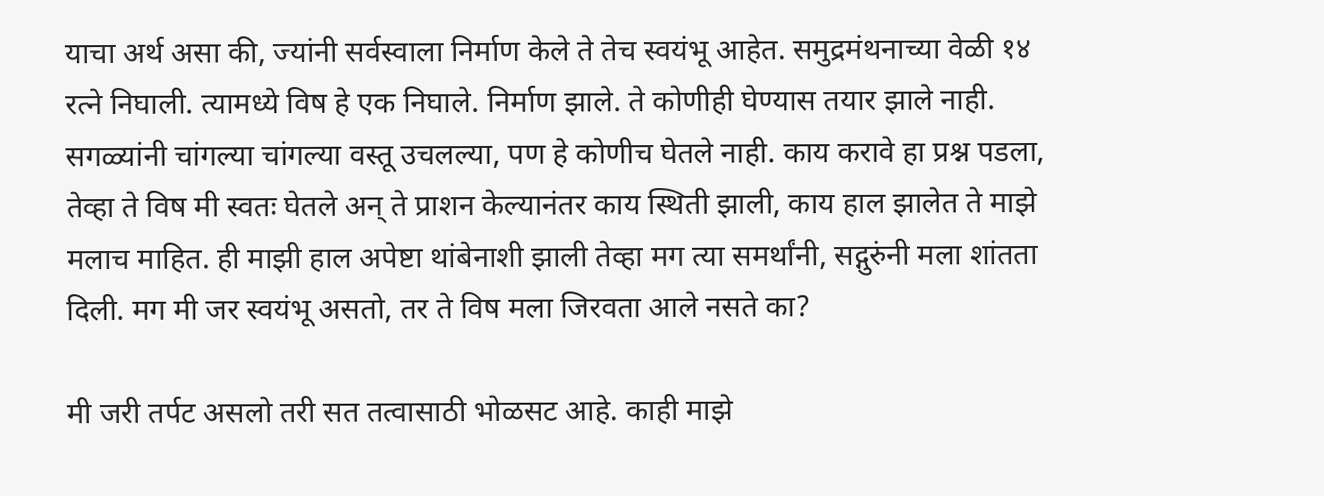याचा अर्थ असा की, ज्यांनी सर्वस्वाला निर्माण केले ते तेच स्वयंभू आहेत. समुद्रमंथनाच्या वेळी १४ रत्ने निघाली. त्यामध्ये विष हे एक निघाले. निर्माण झाले. ते कोणीही घेण्यास तयार झाले नाही. सगळ्यांनी चांगल्या चांगल्या वस्तू उचलल्या, पण हे कोणीच घेतले नाही. काय करावे हा प्रश्न पडला, तेव्हा ते विष मी स्वतः घेतले अन् ते प्राशन केल्यानंतर काय स्थिती झाली, काय हाल झालेत ते माझे मलाच माहित. ही माझी हाल अपेष्टा थांबेनाशी झाली तेव्हा मग त्या समर्थांनी, सद्गुरुंनी मला शांतता दिली. मग मी जर स्वयंभू असतो, तर ते विष मला जिरवता आले नसते का?

मी जरी तर्पट असलो तरी सत तत्वासाठी भोळसट आहे. काही माझे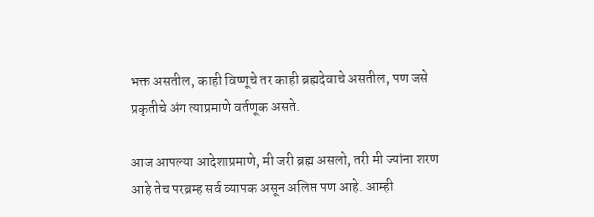भक्त असतील, काही विष्णूचे तर काही ब्रह्मदेवाचे असतील, पण जसे प्रकृतीचे अंग त्याप्रमाणे वर्तणूक असते.

आज आपल्या आदेशाप्रमाणे, मी जरी ब्रह्म असलो, तरी मी ज्यांना शरण आहे तेच परब्रम्ह सर्व व्यापक असून अलिप्त पण आहे. आम्ही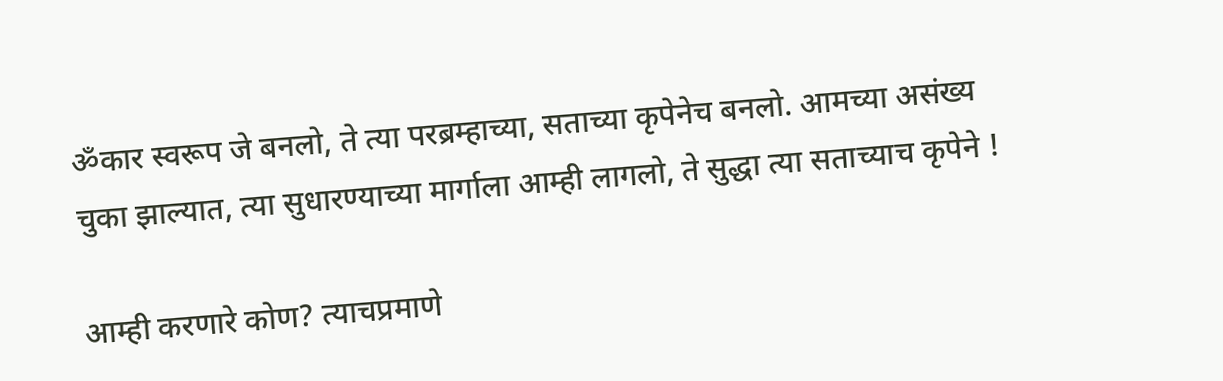ॐकार स्वरूप जे बनलो, ते त्या परब्रम्हाच्या, सताच्या कृपेनेच बनलो. आमच्या असंख्य चुका झाल्यात, त्या सुधारण्याच्या मार्गाला आम्ही लागलो, ते सुद्धा त्या सताच्याच कृपेने !

आम्ही करणारे कोण? त्याचप्रमाणे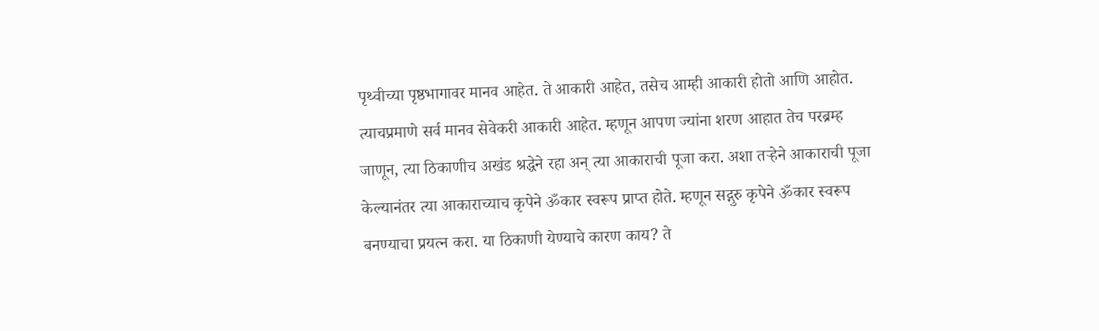पृथ्वीच्या पृष्ठभागावर मानव आहेत. ते आकारी आहेत, तसेच आम्ही आकारी होतो आणि आहोत. त्याचप्रमाणे सर्व मानव सेवेकरी आकारी आहेत. म्हणून आपण ज्यांना शरण आहात तेच परब्रम्ह जाणून, त्या ठिकाणीच अखंड श्रद्धेने रहा अन् त्या आकाराची पूजा करा. अशा तऱ्हेने आकाराची पूजा केल्यानंतर त्या आकाराच्याच कृपेने ॐकार स्वरूप प्राप्त होते. म्हणून सद्गुरु कृपेने ॐकार स्वरूप बनण्याचा प्रयत्न करा. या ठिकाणी येण्याचे कारण काय? ते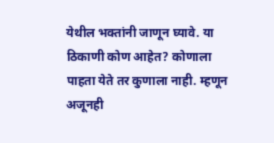येथील भक्तांनी जाणून घ्यावे. या ठिकाणी कोण आहेत? कोणाला पाहता येते तर कुणाला नाही. म्हणून अजूनही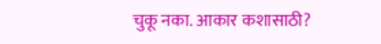चुकू नका. आकार कशासाठी?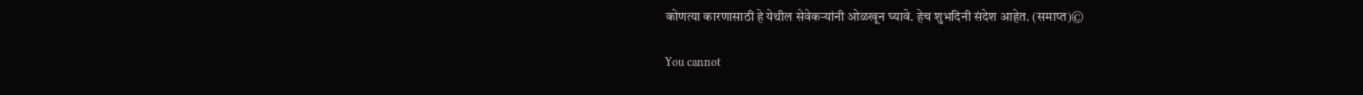कोणत्या कारणासाठी हे येथील सेवेकर्‍यांनी ओळखून घ्यावे. हेच शुभदिनी संदेश आहेत. (समाप्त)©

You cannot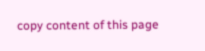copy content of this page